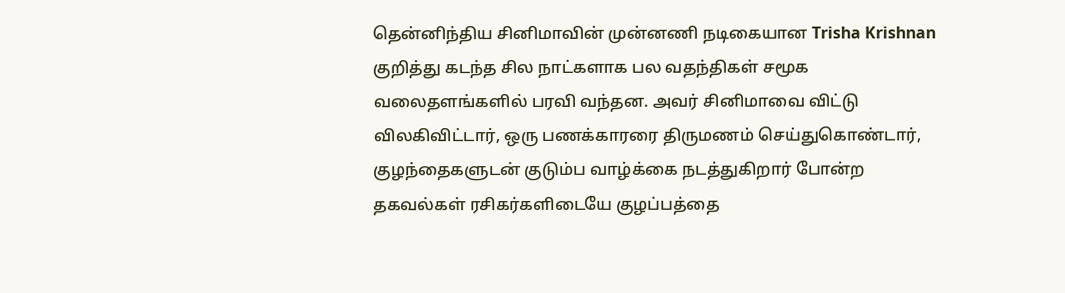தென்னிந்திய சினிமாவின் முன்னணி நடிகையான Trisha Krishnan குறித்து கடந்த சில நாட்களாக பல வதந்திகள் சமூக வலைதளங்களில் பரவி வந்தன. அவர் சினிமாவை விட்டு விலகிவிட்டார், ஒரு பணக்காரரை திருமணம் செய்துகொண்டார், குழந்தைகளுடன் குடும்ப வாழ்க்கை நடத்துகிறார் போன்ற தகவல்கள் ரசிகர்களிடையே குழப்பத்தை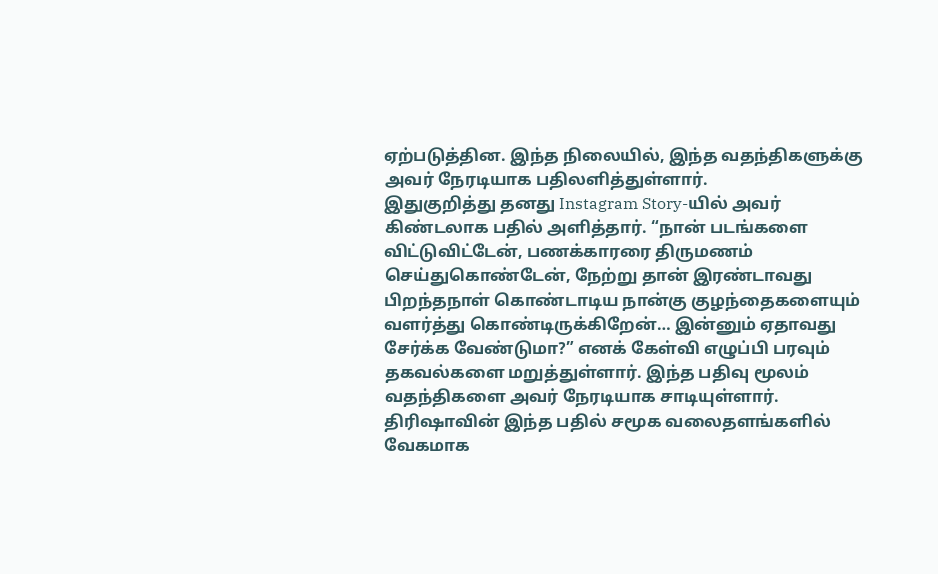ஏற்படுத்தின. இந்த நிலையில், இந்த வதந்திகளுக்கு அவர் நேரடியாக பதிலளித்துள்ளார்.
இதுகுறித்து தனது Instagram Story-யில் அவர் கிண்டலாக பதில் அளித்தார். “நான் படங்களை விட்டுவிட்டேன், பணக்காரரை திருமணம் செய்துகொண்டேன், நேற்று தான் இரண்டாவது பிறந்தநாள் கொண்டாடிய நான்கு குழந்தைகளையும் வளர்த்து கொண்டிருக்கிறேன்… இன்னும் ஏதாவது சேர்க்க வேண்டுமா?” எனக் கேள்வி எழுப்பி பரவும் தகவல்களை மறுத்துள்ளார். இந்த பதிவு மூலம் வதந்திகளை அவர் நேரடியாக சாடியுள்ளார்.
திரிஷாவின் இந்த பதில் சமூக வலைதளங்களில் வேகமாக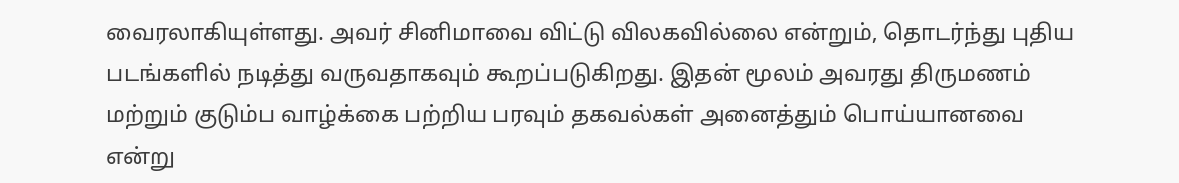வைரலாகியுள்ளது. அவர் சினிமாவை விட்டு விலகவில்லை என்றும், தொடர்ந்து புதிய படங்களில் நடித்து வருவதாகவும் கூறப்படுகிறது. இதன் மூலம் அவரது திருமணம் மற்றும் குடும்ப வாழ்க்கை பற்றிய பரவும் தகவல்கள் அனைத்தும் பொய்யானவை என்று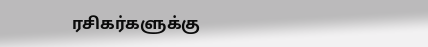ரசிகர்களுக்கு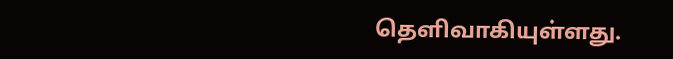தெளிவாகியுள்ளது.